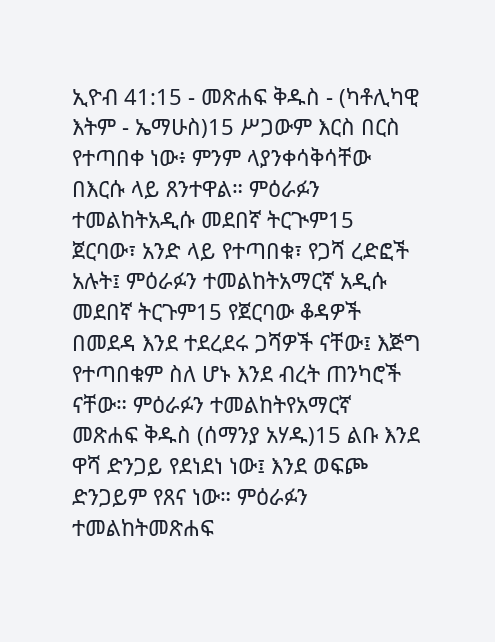ኢዮብ 41:15 - መጽሐፍ ቅዱስ - (ካቶሊካዊ እትም - ኤማሁስ)15 ሥጋውም እርስ በርስ የተጣበቀ ነው፥ ምንም ላያንቀሳቅሳቸው በእርሱ ላይ ጸንተዋል። ምዕራፉን ተመልከትአዲሱ መደበኛ ትርጒም15 ጀርባው፣ አንድ ላይ የተጣበቁ፣ የጋሻ ረድፎች አሉት፤ ምዕራፉን ተመልከትአማርኛ አዲሱ መደበኛ ትርጉም15 የጀርባው ቆዳዎች በመደዳ እንደ ተደረደሩ ጋሻዎች ናቸው፤ እጅግ የተጣበቁም ስለ ሆኑ እንደ ብረት ጠንካሮች ናቸው። ምዕራፉን ተመልከትየአማርኛ መጽሐፍ ቅዱስ (ሰማንያ አሃዱ)15 ልቡ እንደ ዋሻ ድንጋይ የደነደነ ነው፤ እንደ ወፍጮ ድንጋይም የጸና ነው። ምዕራፉን ተመልከትመጽሐፍ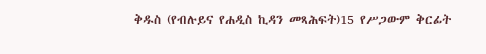ቅዱስ (የብሉይና የሐዲስ ኪዳን መጻሕፍት)15 የሥጋውም ቅርፊት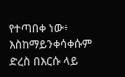የተጣበቀ ነው፥ እስከማይንቀሳቀሱም ድረስ በእርሱ ላይ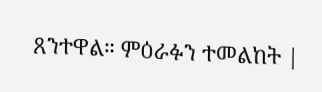ጸንተዋል። ምዕራፉን ተመልከት |